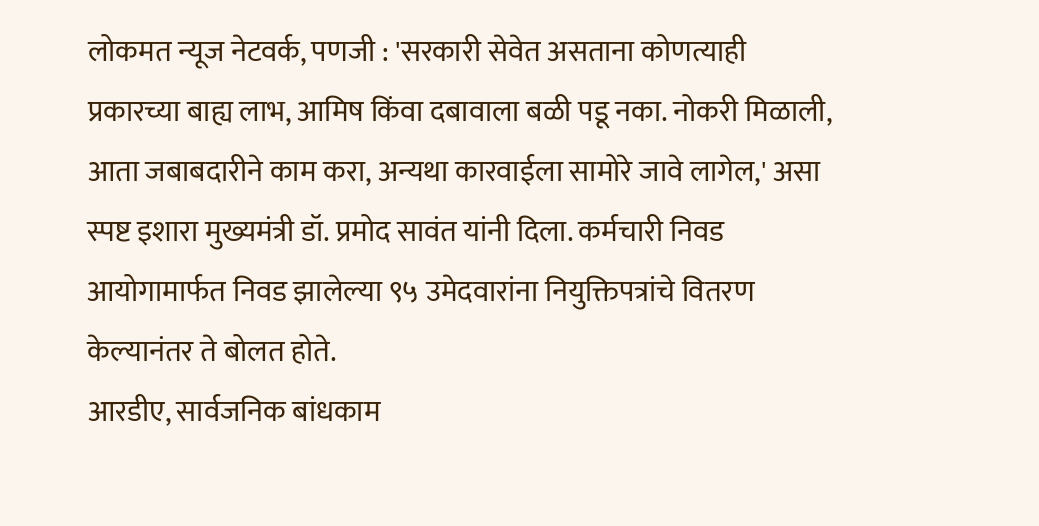लोकमत न्यूज नेटवर्क, पणजी : 'सरकारी सेवेत असताना कोणत्याही प्रकारच्या बाह्य लाभ, आमिष किंवा दबावाला बळी पडू नका. नोकरी मिळाली, आता जबाबदारीने काम करा, अन्यथा कारवाईला सामोरे जावे लागेल,' असा स्पष्ट इशारा मुख्यमंत्री डॉ. प्रमोद सावंत यांनी दिला. कर्मचारी निवड आयोगामार्फत निवड झालेल्या ९५ उमेदवारांना नियुक्तिपत्रांचे वितरण केल्यानंतर ते बोलत होते.
आरडीए, सार्वजनिक बांधकाम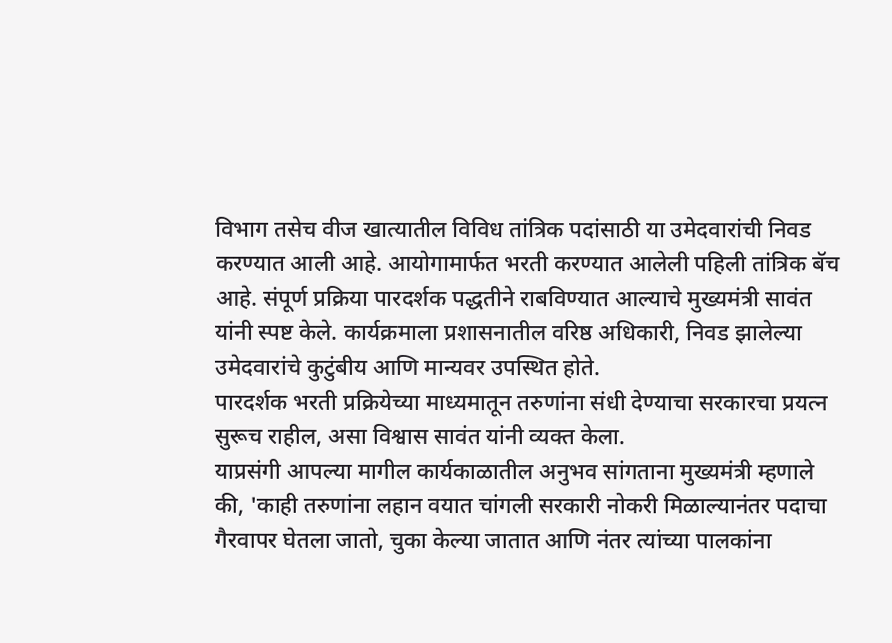विभाग तसेच वीज खात्यातील विविध तांत्रिक पदांसाठी या उमेदवारांची निवड करण्यात आली आहे. आयोगामार्फत भरती करण्यात आलेली पहिली तांत्रिक बॅच आहे. संपूर्ण प्रक्रिया पारदर्शक पद्धतीने राबविण्यात आल्याचे मुख्यमंत्री सावंत यांनी स्पष्ट केले. कार्यक्रमाला प्रशासनातील वरिष्ठ अधिकारी, निवड झालेल्या उमेदवारांचे कुटुंबीय आणि मान्यवर उपस्थित होते.
पारदर्शक भरती प्रक्रियेच्या माध्यमातून तरुणांना संधी देण्याचा सरकारचा प्रयत्न सुरूच राहील, असा विश्वास सावंत यांनी व्यक्त केला.
याप्रसंगी आपल्या मागील कार्यकाळातील अनुभव सांगताना मुख्यमंत्री म्हणाले की, 'काही तरुणांना लहान वयात चांगली सरकारी नोकरी मिळाल्यानंतर पदाचा गैरवापर घेतला जातो, चुका केल्या जातात आणि नंतर त्यांच्या पालकांना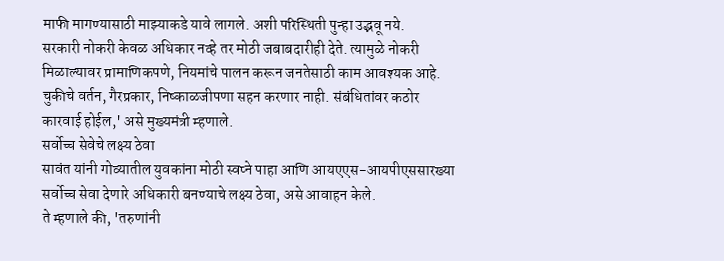माफी मागण्यासाठी माझ्याकडे यावे लागले. अशी परिस्थिती पुन्हा उद्भवू नये.
सरकारी नोकरी केवळ अधिकार नव्हे तर मोठी जबाबदारीही देते. त्यामुळे नोकरी मिळाल्यावर प्रामाणिकपणे, नियमांचे पालन करून जनतेसाठी काम आवश्यक आहे. चुकीचे वर्तन, गैरप्रकार, निष्काळजीपणा सहन करणार नाही. संबंधितांवर कठोर कारवाई होईल,' असे मुख्यमंत्री म्हणाले.
सर्वोच्च सेवेचे लक्ष्य ठेवा
सावंत यांनी गोव्यातील युवकांना मोठी स्वप्ने पाहा आणि आयएएस-आयपीएससारख्या सर्वोच्च सेवा देणारे अधिकारी बनण्याचे लक्ष्य ठेवा, असे आवाहन केले.
ते म्हणाले की, 'तरुणांनी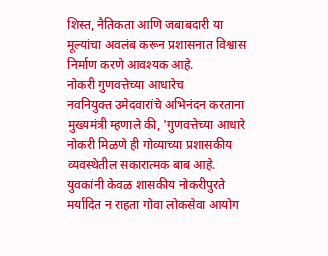शिस्त, नैतिकता आणि जबाबदारी या मूल्यांचा अवलंब करून प्रशासनात विश्वास निर्माण करणे आवश्यक आहे.
नोकरी गुणवत्तेच्या आधारेच
नवनियुक्त उमेदवारांचे अभिनंदन करताना मुख्यमंत्री म्हणाले की, 'गुणवत्तेच्या आधारे नोकरी मिळणे ही गोव्याच्या प्रशासकीय व्यवस्थेतील सकारात्मक बाब आहे.
युवकांनी केवळ शासकीय नोकरीपुरते मर्यादित न राहता गोवा लोकसेवा आयोग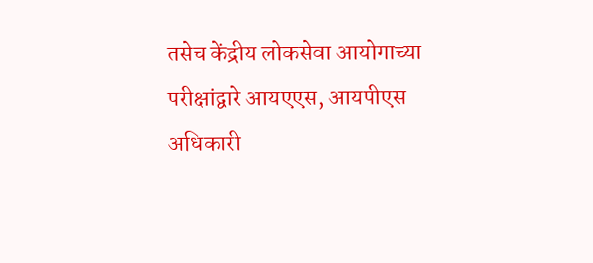तसेच केंद्रीय लोकसेवा आयोगाच्या परीक्षांद्वारे आयएएस, आयपीएस अधिकारी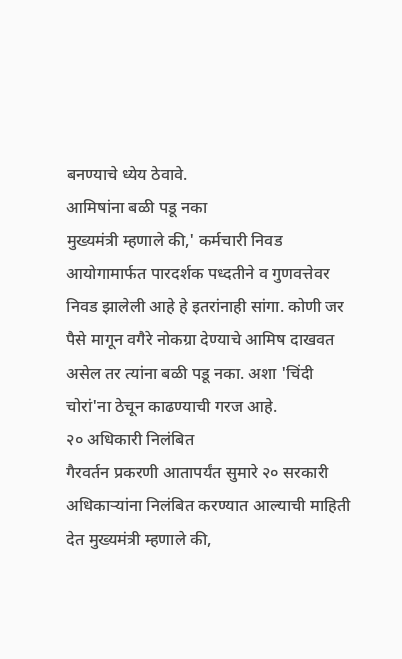बनण्याचे ध्येय ठेवावे.
आमिषांना बळी पडू नका
मुख्यमंत्री म्हणाले की,' कर्मचारी निवड आयोगामार्फत पारदर्शक पध्दतीने व गुणवत्तेवर निवड झालेली आहे हे इतरांनाही सांगा. कोणी जर पैसे मागून वगैरे नोकग्रा देण्याचे आमिष दाखवत असेल तर त्यांना बळी पडू नका. अशा 'चिंदी चोरां'ना ठेचून काढण्याची गरज आहे.
२० अधिकारी निलंबित
गैरवर्तन प्रकरणी आतापर्यंत सुमारे २० सरकारी अधिकाऱ्यांना निलंबित करण्यात आल्याची माहिती देत मुख्यमंत्री म्हणाले की,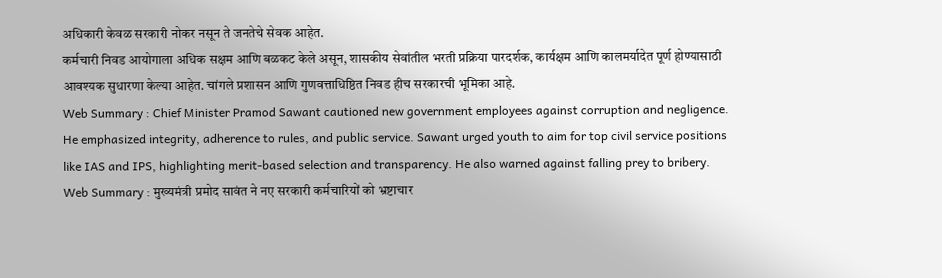अधिकारी केवळ सरकारी नोकर नसून ते जनतेचे सेवक आहेत.
कर्मचारी निवड आयोगाला अधिक सक्षम आणि बळकट केले असून, शासकीय सेवांतील भरती प्रक्रिया पारदर्शक, कार्यक्षम आणि कालमर्यादेत पूर्ण होण्यासाठी आवश्यक सुधारणा केल्या आहेत. चांगले प्रशासन आणि गुणवत्ताधिष्ठित निवड हीच सरकारची भूमिका आहे.
Web Summary : Chief Minister Pramod Sawant cautioned new government employees against corruption and negligence. He emphasized integrity, adherence to rules, and public service. Sawant urged youth to aim for top civil service positions like IAS and IPS, highlighting merit-based selection and transparency. He also warned against falling prey to bribery.
Web Summary : मुख्यमंत्री प्रमोद सावंत ने नए सरकारी कर्मचारियों को भ्रष्टाचार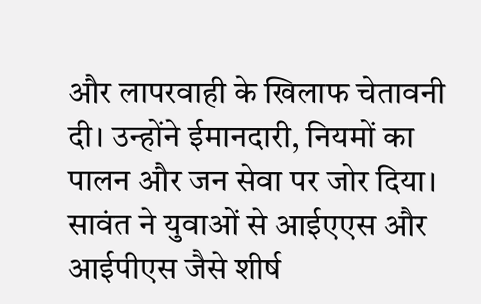और लापरवाही के खिलाफ चेतावनी दी। उन्होंने ईमानदारी, नियमों का पालन और जन सेवा पर जोर दिया। सावंत ने युवाओं से आईएएस और आईपीएस जैसे शीर्ष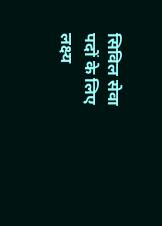सिविल सेवा पदों के लिए लक्ष्य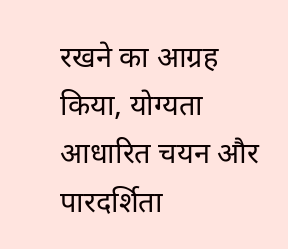रखने का आग्रह किया, योग्यता आधारित चयन और पारदर्शिता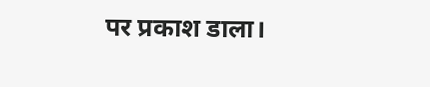पर प्रकाश डाला।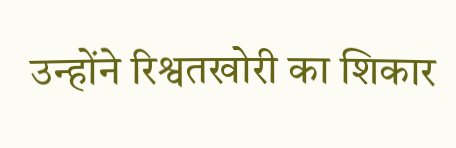उन्होंने रिश्वतखोरी का शिकार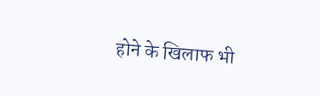होने के खिलाफ भी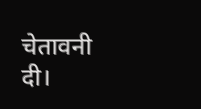चेतावनी दी।